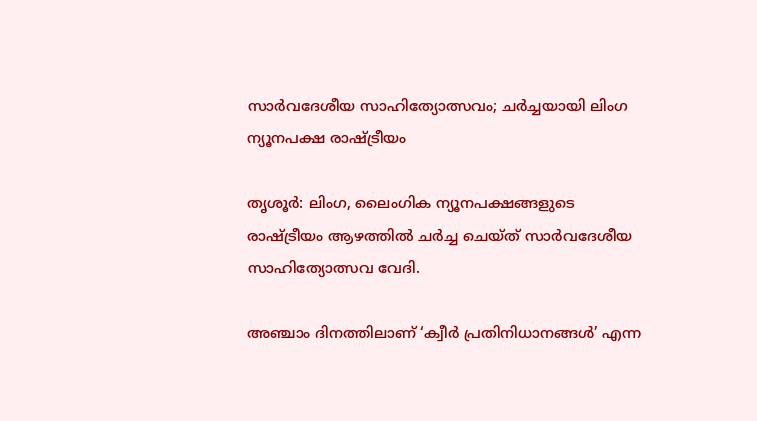സാർവദേശീയ സാഹിത്യോത്സവം; ചർച്ചയായി ലിംഗ ന്യൂനപക്ഷ രാഷ്ട്രീയം

തൃശൂർ: ലിംഗ, ലൈംഗിക ന്യൂനപക്ഷങ്ങളുടെ രാഷ്ട്രീയം ആഴത്തിൽ ചർച്ച ചെയ്ത് സാർവദേശീയ സാഹിത്യോത്സവ വേദി.

അഞ്ചാം ദിനത്തിലാണ് ‘ക്വീർ പ്രതിനിധാനങ്ങൾ’ എന്ന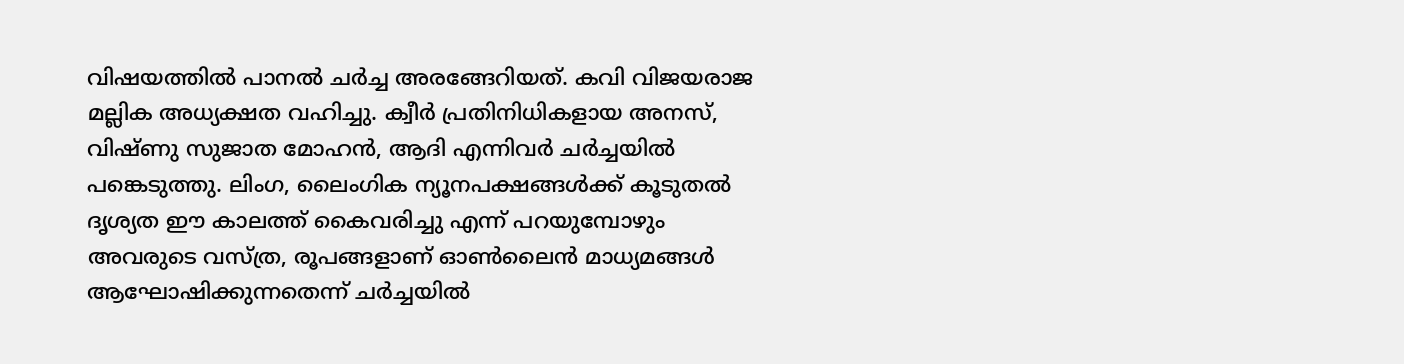വിഷയത്തിൽ പാനൽ ചർച്ച അരങ്ങേറിയത്. കവി വിജയരാജ മല്ലിക അധ്യക്ഷത വഹിച്ചു. ക്വീർ പ്രതിനിധികളായ അനസ്, വിഷ്ണു സുജാത മോഹൻ, ആദി എന്നിവർ ചർച്ചയിൽ പങ്കെടുത്തു. ലിംഗ, ലൈംഗിക ന്യൂനപക്ഷങ്ങൾക്ക് കൂടുതൽ ദൃശ്യത ഈ കാലത്ത് കൈവരിച്ചു എന്ന് പറയുമ്പോഴും അവരുടെ വസ്ത്ര, രൂപങ്ങളാണ് ഓൺലൈൻ മാധ്യമങ്ങൾ ആഘോഷിക്കുന്നതെന്ന് ചർച്ചയിൽ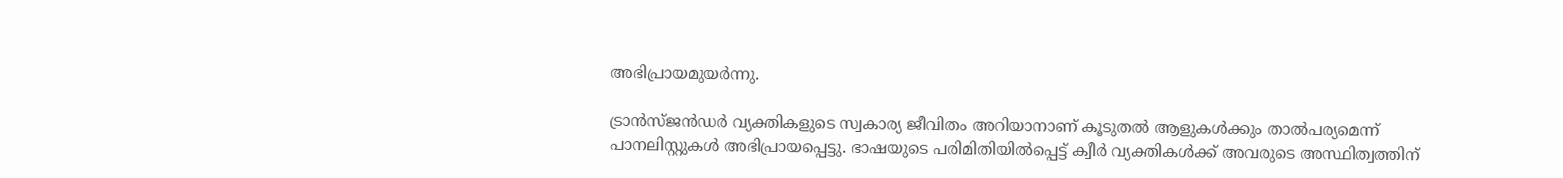അഭിപ്രായമുയർന്നു.

ട്രാൻസ്ജൻഡർ വ്യക്തികളുടെ സ്വകാര്യ ജീവിതം അറിയാനാണ് കൂടുതൽ ആളുകൾക്കും താൽപര്യമെന്ന് പാനലിസ്റ്റുകൾ അഭിപ്രായപ്പെട്ടു. ഭാഷയുടെ പരിമിതിയിൽപ്പെട്ട് ക്വീർ വ്യക്തികൾക്ക് അവരുടെ അസ്ഥിത്വത്തിന്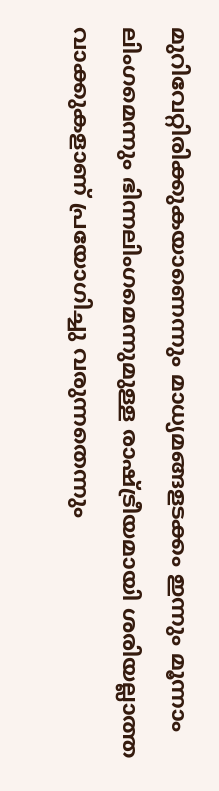മുറിവേറ്റിരിക്കുകയാണെന്നും മാധ്യമങ്ങളടക്കം ഇന്നും മൂന്നാം ലിംഗമെന്നും ഭിന്നലിംഗമെന്നുമുള്ള രാഷ്ട്രീയമായി ശരിയല്ലാത്ത വാക്കുകളാണ് പ്രയോഗിച്ചു വരുന്നതെന്നും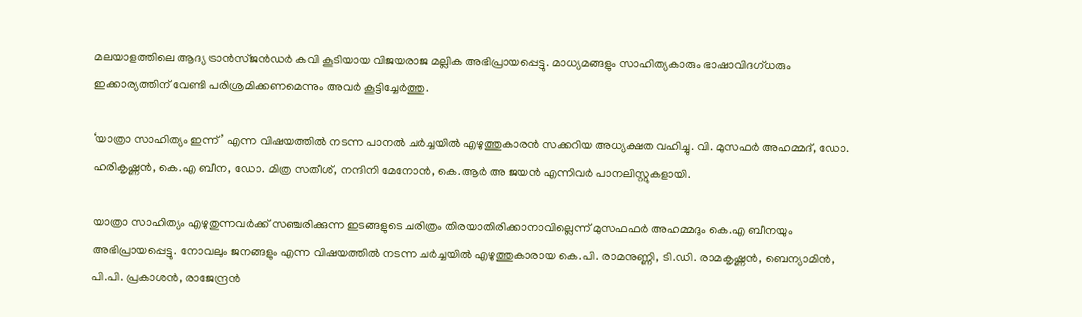മലയാളത്തിലെ ആദ്യ ട്രാൻസ്ജൻഡർ കവി കൂടിയായ വിജയരാജ മല്ലിക അഭിപ്രായപ്പെട്ടു. മാധ്യമങ്ങളും സാഹിത്യകാരും ഭാഷാവിദഗ്ധരും ഇക്കാര്യത്തിന് വേണ്ടി പരിശ്രമിക്കണമെന്നും അവർ കൂട്ടിച്ചേർത്തു.

‘യാത്രാ സാഹിത്യം ഇന്ന്’ എന്ന വിഷയത്തിൽ നടന്ന പാനൽ ചർച്ചയിൽ എഴുത്തുകാരൻ സക്കറിയ അധ്യക്ഷത വഹിച്ചു. വി. മുസഫർ അഹമ്മദ്, ഡോ. ഹരികൃഷ്ണൻ, കെ.എ ബീന, ഡോ. മിത്ര സതീശ്, നന്ദിനി മേനോൻ, കെ.ആർ അ ജയൻ എന്നിവർ പാനലിസ്റ്റുകളായി.

യാത്രാ സാഹിത്യം എഴുതുന്നവർക്ക് സഞ്ചരിക്കുന്ന ഇടങ്ങളുടെ ചരിത്രം തിരയാതിരിക്കാനാവില്ലെന്ന് മുസഫഫർ അഹമ്മദും കെ.എ ബീനയും അഭിപ്രായപ്പെട്ടു. നോവലും ജനങ്ങളും എന്ന വിഷയത്തിൽ നടന്ന ചർച്ചയിൽ എഴുത്തുകാരായ കെ.പി. രാമനുണ്ണി, ടി.ഡി. രാമകൃഷ്ണൻ, ബെന്യാമിൻ, പി.പി. പ്രകാശൻ, രാജേന്ദ്രൻ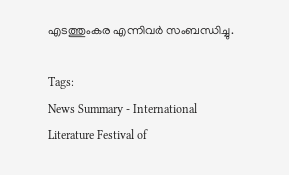എടത്തുംകര എന്നിവർ സംബന്ധിച്ചു.

Tags:
News Summary - International Literature Festival of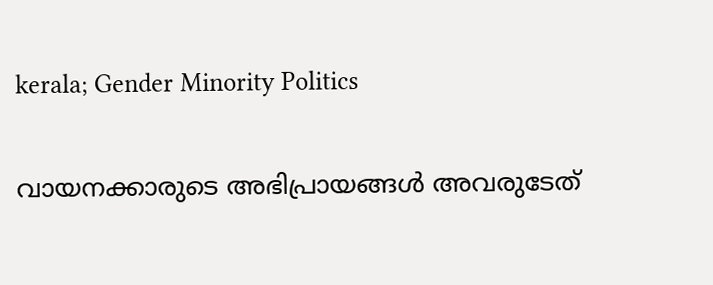kerala; Gender Minority Politics

വായനക്കാരുടെ അഭിപ്രായങ്ങള്‍ അവരുടേത്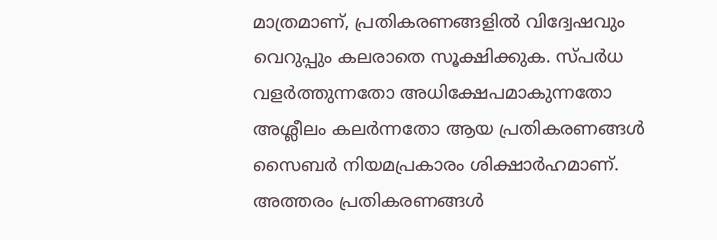മാത്രമാണ്, പ്രതികരണങ്ങളിൽ വിദ്വേഷവും വെറുപ്പും കലരാതെ സൂക്ഷിക്കുക. സ്പർധ വളർത്തുന്നതോ അധിക്ഷേപമാകുന്നതോ അശ്ലീലം കലർന്നതോ ആയ പ്രതികരണങ്ങൾ സൈബർ നിയമപ്രകാരം ശിക്ഷാർഹമാണ്. അത്തരം പ്രതികരണങ്ങൾ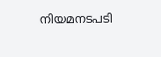നിയമനടപടി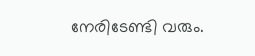നേരിടേണ്ടി വരും.